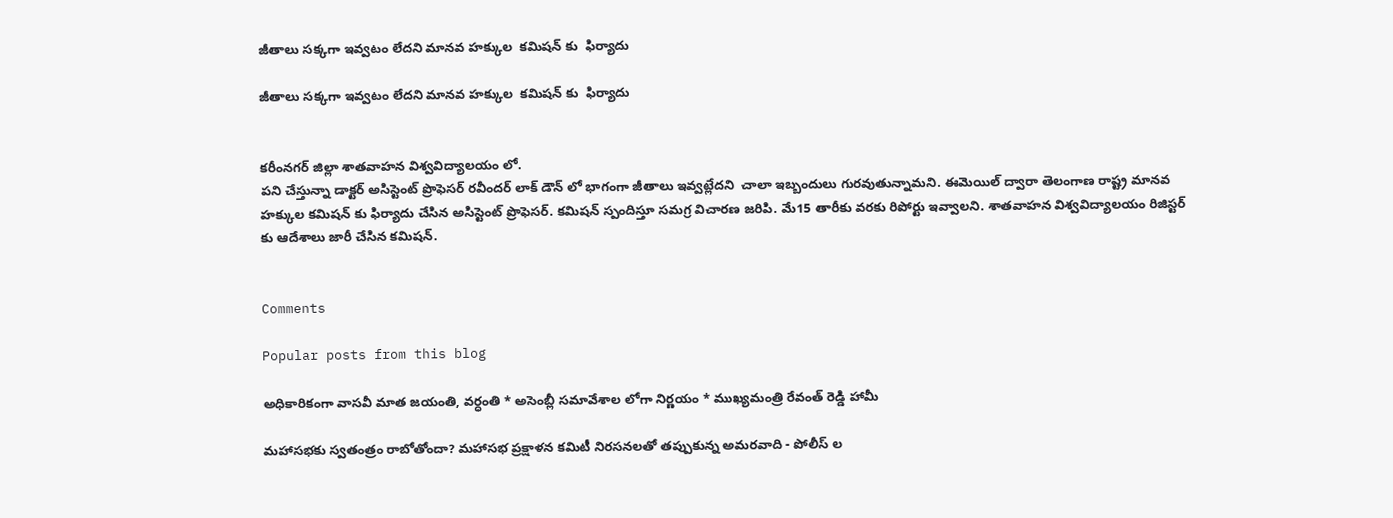జీతాలు సక్కగా ఇవ్వటం లేదని మానవ హక్కుల  కమిషన్ కు  ఫిర్యాదు

జీతాలు సక్కగా ఇవ్వటం లేదని మానవ హక్కుల  కమిషన్ కు  ఫిర్యాదు


కరీంనగర్ జిల్లా శాతవాహన విశ్వవిద్యాలయం లో.
పని చేస్తున్నా డాక్టర్ అసిస్టెంట్ ప్రొఫెసర్ రవీందర్ లాక్ డౌన్ లో భాగంగా జీతాలు ఇవ్వట్లేదని  చాలా ఇబ్బందులు గురవుతున్నామని. ఈమెయిల్ ద్వారా తెలంగాణ రాష్ట్ర మానవ హక్కుల కమిషన్ కు ఫిర్యాదు చేసిన అసిస్టెంట్ ప్రొఫెసర్. కమిషన్ స్పందిస్తూ సమగ్ర విచారణ జరిపి. మే15 తారీకు వరకు రిపోర్టు ఇవ్వాలని. శాతవాహన విశ్వవిద్యాలయం రిజిస్టర్ కు ఆదేశాలు జారీ చేసిన కమిషన్.


Comments

Popular posts from this blog

అధికారికంగా వాసవీ మాత జయంతి, వర్ధంతి * అసెంబ్లీ సమావేశాల లోగా నిర్ణయం * ముఖ్యమంత్రి రేవంత్ రెడ్డి హామీ

మహాసభకు స్వతంత్రం రాబోతోందా? మహాసభ ప్రక్షాళన కమిటీ నిరసనలతో తప్పుకున్న అమరవాది - పోలీస్ ల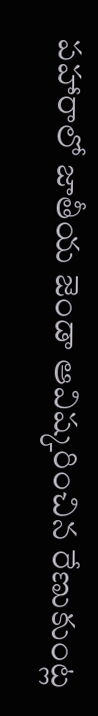పహారాలో జాతీయ జెండా ఆవిష్కరించిన రేణుకుంట్ల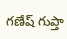గణేష్ గుప్తా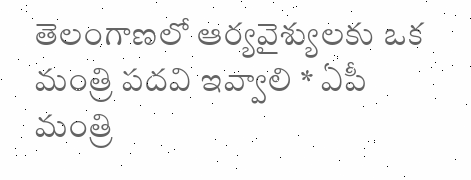తెలంగాణలో ఆర్యవైశ్యులకు ఒక మంత్రి పదవి ఇవ్వాలి * ఏపీ మంత్రి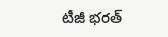టీజీ భరత్